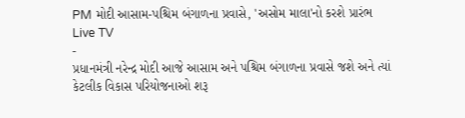PM મોદી આસામ-પશ્ચિમ બંગાળના પ્રવાસે, 'અસોમ માલા'નો કરશે પ્રારંભ
Live TV
-
પ્રધાનમંત્રી નરેન્દ્ર મોદી આજે આસામ અને પશ્ચિમ બંગાળના પ્રવાસે જશે અને ત્યાં કેટલીક વિકાસ પરિયોજનાઓ શરૂ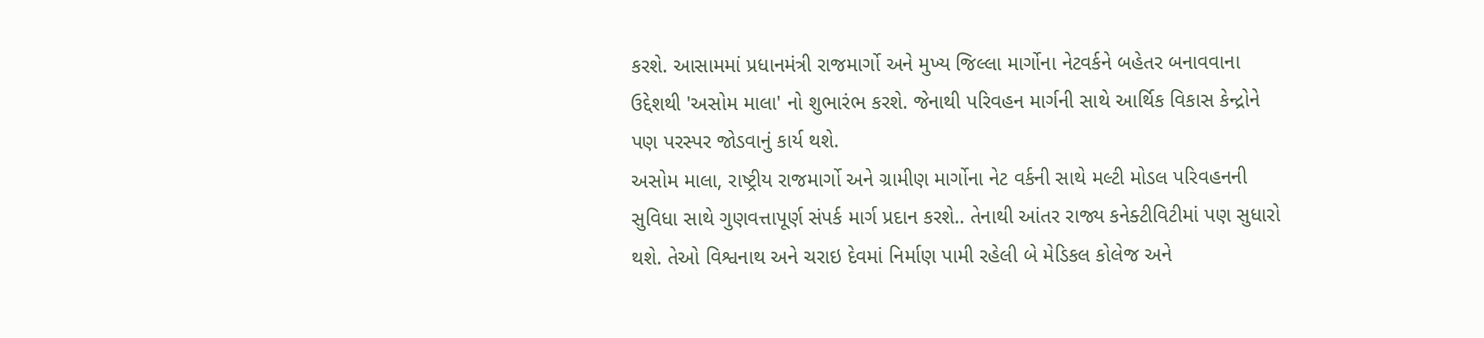કરશે. આસામમાં પ્રધાનમંત્રી રાજમાર્ગો અને મુખ્ય જિલ્લા માર્ગોના નેટવર્કને બહેતર બનાવવાના ઉદ્દેશથી 'અસોમ માલા' નો શુભારંભ કરશે. જેનાથી પરિવહન માર્ગની સાથે આર્થિક વિકાસ કેન્દ્રોને પણ પરસ્પર જોડવાનું કાર્ય થશે.
અસોમ માલા, રાષ્ટ્રીય રાજમાર્ગો અને ગ્રામીણ માર્ગોના નેટ વર્કની સાથે મલ્ટી મોડલ પરિવહનની સુવિધા સાથે ગુણવત્તાપૂર્ણ સંપર્ક માર્ગ પ્રદાન કરશે.. તેનાથી આંતર રાજ્ય કનેક્ટીવિટીમાં પણ સુધારો થશે. તેઓ વિશ્વનાથ અને ચરાઇ દેવમાં નિર્માણ પામી રહેલી બે મેડિકલ કોલેજ અને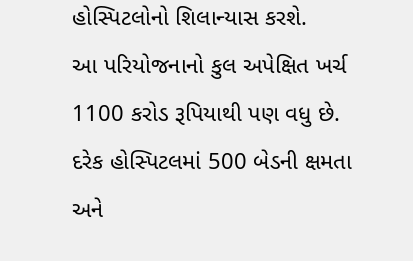હોસ્પિટલોનો શિલાન્યાસ કરશે.
આ પરિયોજનાનો કુલ અપેક્ષિત ખર્ચ 1100 કરોડ રૂપિયાથી પણ વધુ છે. દરેક હોસ્પિટલમાં 500 બેડની ક્ષમતા અને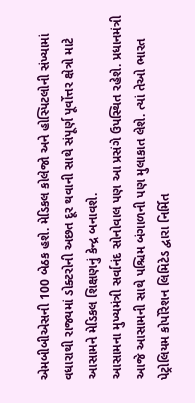એમબીબીએસની 100 બેઠક હશે. મેડિકલ કોલેજો અને હોસ્પિટલોની સંખ્યામાં વધારાથી રાજ્યમાં ડોક્ટરોની અછત દૂર થવાની સાથે સંપૂર્ણ પૂર્વોત્તર ક્ષેત્રો માટે આસામને મેડિકલ શિક્ષણનું કેન્દ્ર બનાવશે.
આસામના મુખ્યમંત્રી સર્વાનંદ સોનોવાલ પણ આ પ્રસંગે ઉપસ્થિત રહેશે. પ્રધાનમંત્રી આજે આસામની સાથે પશ્ચિમ બંગાળની પણ મુલાકાત લેશે. ત્યાં તેઓ ભારત પેટ્રોલિયમ કોર્પોરેશન લિમિટેડ દ્વારા નિર્મિત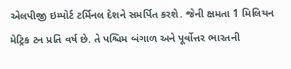એલપીજી ઇમ્પોર્ટ ટર્મિનલ દેશને સમર્પિત કરશે. જેની ક્ષમતા 1 મિલિયન મેટ્રિક ટન પ્રતિ વર્ષ છે. તે પશ્ચિમ બંગાળ અને પૂર્વોત્તર ભારતની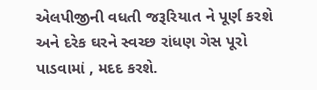એલપીજીની વધતી જરૂરિયાત ને પૂર્ણ કરશે અને દરેક ઘરને સ્વચ્છ રાંધણ ગેસ પૂરો પાડવામાં , મદદ કરશે.